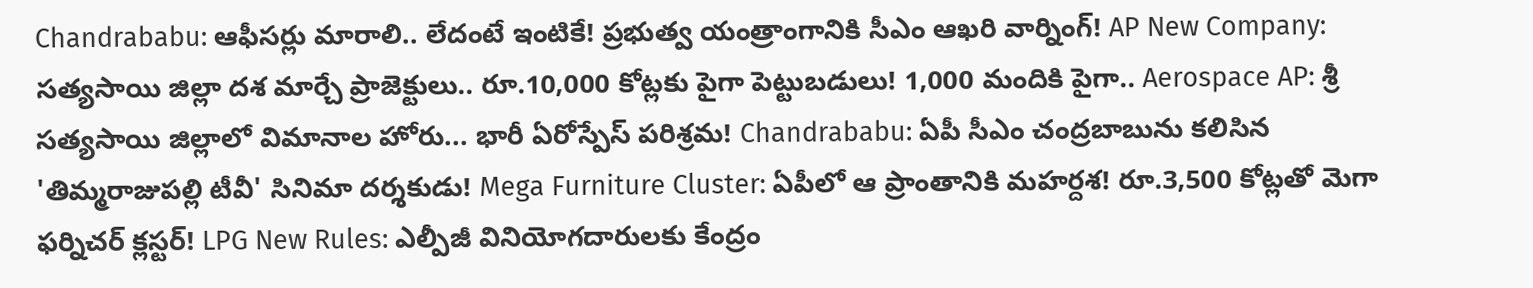Chandrababu: ఆఫీసర్లు మారాలి.. లేదంటే ఇంటికే! ప్రభుత్వ యంత్రాంగానికి సీఎం ఆఖరి వార్నింగ్! AP New Company: సత్యసాయి జిల్లా దశ మార్చే ప్రాజెక్టులు.. రూ.10,000 కోట్లకు పైగా పెట్టుబడులు! 1,000 మందికి పైగా.. Aerospace AP: శ్రీ సత్యసాయి జిల్లాలో విమానాల హోరు... భారీ ఏరోస్పేస్ పరిశ్రమ! Chandrababu: ఏపీ సీఎం చంద్రబాబును కలిసిన 'తిమ్మరాజుపల్లి టీవీ' సినిమా దర్శకుడు! Mega Furniture Cluster: ఏపీలో ఆ ప్రాంతానికి మహర్దశ! రూ.3,500 కోట్లతో మెగా ఫర్నిచర్ క్లస్టర్! LPG New Rules: ఎల్పీజీ వినియోగదారులకు కేంద్రం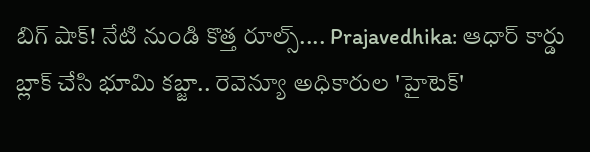బిగ్ షాక్! నేటి నుండి కొత్త రూల్స్.... Prajavedhika: ఆధార్ కార్డు బ్లాక్ చేసి భూమి కబ్జా.. రెవెన్యూ అధికారుల 'హైటెక్'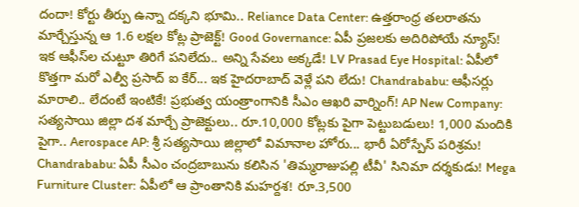దందా! కోర్టు తీర్పు ఉన్నా దక్కని భూమి.. Reliance Data Center: ఉత్తరాంధ్ర తలరాతను మార్చేస్తున్న ఆ 1.6 లక్షల కోట్ల ప్రాజెక్ట్! Good Governance: ఏపీ ప్రజలకు అదిరిపోయే న్యూస్! ఇక ఆఫీస్‌ల చుట్టూ తిరిగే పనిలేదు.. అన్ని సేవలు అక్కడే! LV Prasad Eye Hospital: ఏపీలో కొత్తగా మరో ఎల్వీ ప్రసాద్ ఐ కేర్... ఇక హైదరాబాద్ వెళ్లే పని లేదు! Chandrababu: ఆఫీసర్లు మారాలి.. లేదంటే ఇంటికే! ప్రభుత్వ యంత్రాంగానికి సీఎం ఆఖరి వార్నింగ్! AP New Company: సత్యసాయి జిల్లా దశ మార్చే ప్రాజెక్టులు.. రూ.10,000 కోట్లకు పైగా పెట్టుబడులు! 1,000 మందికి పైగా.. Aerospace AP: శ్రీ సత్యసాయి జిల్లాలో విమానాల హోరు... భారీ ఏరోస్పేస్ పరిశ్రమ! Chandrababu: ఏపీ సీఎం చంద్రబాబును కలిసిన 'తిమ్మరాజుపల్లి టీవీ' సినిమా దర్శకుడు! Mega Furniture Cluster: ఏపీలో ఆ ప్రాంతానికి మహర్దశ! రూ.3,500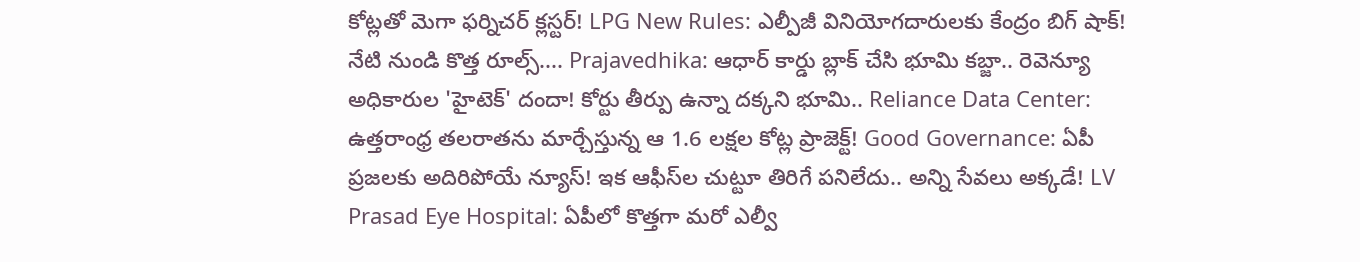కోట్లతో మెగా ఫర్నిచర్ క్లస్టర్! LPG New Rules: ఎల్పీజీ వినియోగదారులకు కేంద్రం బిగ్ షాక్! నేటి నుండి కొత్త రూల్స్.... Prajavedhika: ఆధార్ కార్డు బ్లాక్ చేసి భూమి కబ్జా.. రెవెన్యూ అధికారుల 'హైటెక్' దందా! కోర్టు తీర్పు ఉన్నా దక్కని భూమి.. Reliance Data Center: ఉత్తరాంధ్ర తలరాతను మార్చేస్తున్న ఆ 1.6 లక్షల కోట్ల ప్రాజెక్ట్! Good Governance: ఏపీ ప్రజలకు అదిరిపోయే న్యూస్! ఇక ఆఫీస్‌ల చుట్టూ తిరిగే పనిలేదు.. అన్ని సేవలు అక్కడే! LV Prasad Eye Hospital: ఏపీలో కొత్తగా మరో ఎల్వీ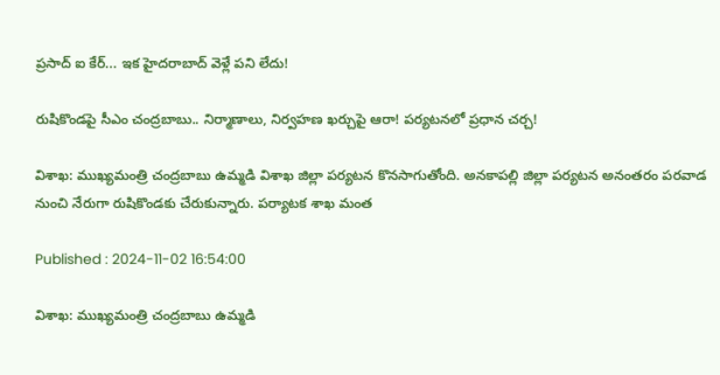ప్రసాద్ ఐ కేర్... ఇక హైదరాబాద్ వెళ్లే పని లేదు!

రుషికొండపై సీఎం చంద్రబాబు.. నిర్మాణాలు, నిర్వహణ ఖర్చుపై ఆరా! పర్యటనలో ప్రధాన చర్చ!

విశాఖ: ముఖ్యమంత్రి చంద్రబాబు ఉమ్మడి విశాఖ జిల్లా పర్యటన కొనసాగుతోంది. అనకాపల్లి జిల్లా పర్యటన అనంతరం పరవాడ నుంచి నేరుగా రుషికొండకు చేరుకున్నారు. పర్యాటక శాఖ మంత

Published : 2024-11-02 16:54:00

విశాఖ: ముఖ్యమంత్రి చంద్రబాబు ఉమ్మడి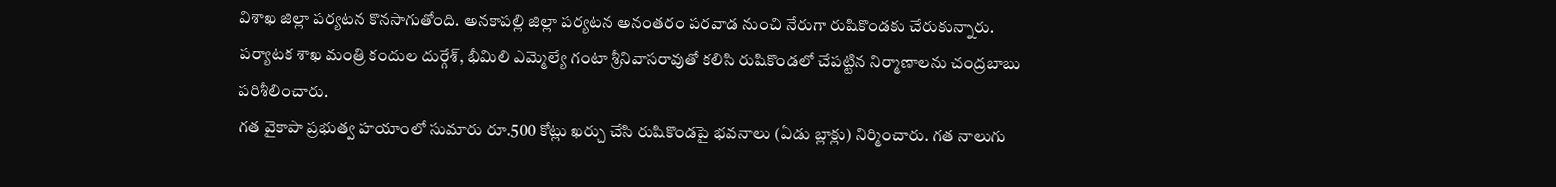విశాఖ జిల్లా పర్యటన కొనసాగుతోంది. అనకాపల్లి జిల్లా పర్యటన అనంతరం పరవాడ నుంచి నేరుగా రుషికొండకు చేరుకున్నారు. పర్యాటక శాఖ మంత్రి కందుల దుర్గేశ్, భీమిలి ఎమ్మెల్యే గంటా శ్రీనివాసరావుతో కలిసి రుషికొండలో చేపట్టిన నిర్మాణాలను చంద్రబాబు పరిశీలించారు.
గత వైకాపా ప్రభుత్వ హయాంలో సుమారు రూ.500 కోట్లు ఖర్చు చేసి రుషికొండపై భవనాలు (ఏడు బ్లాక్లు) నిర్మించారు. గత నాలుగు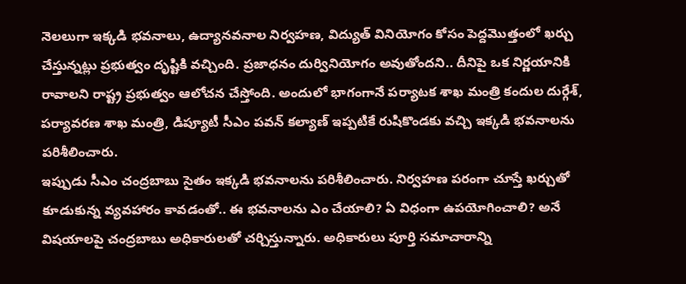నెలలుగా ఇక్కడి భవనాలు, ఉద్యానవనాల నిర్వహణ, విద్యుత్ వినియోగం కోసం పెద్దమొత్తంలో ఖర్చు చేస్తున్నట్లు ప్రభుత్వం దృష్టికి వచ్చింది. ప్రజాధనం దుర్వినియోగం అవుతోందని.. దీనిపై ఒక నిర్ణయానికి రావాలని రాష్ట్ర ప్రభుత్వం ఆలోచన చేస్తోంది. అందులో భాగంగానే పర్యాటక శాఖ మంత్రి కందుల దుర్గేశ్, పర్యావరణ శాఖ మంత్రి, డిప్యూటీ సీఎం పవన్ కల్యాణ్ ఇప్పటికే రుషికొండకు వచ్చి ఇక్కడి భవనాలను పరిశీలించారు.
ఇప్పుడు సీఎం చంద్రబాబు సైతం ఇక్కడి భవనాలను పరిశీలించారు. నిర్వహణ పరంగా చూస్తే ఖర్చుతో కూడుకున్న వ్యవహారం కావడంతో.. ఈ భవనాలను ఎం చేయాలి? ఏ విధంగా ఉపయోగించాలి? అనే విషయాలపై చంద్రబాబు అధికారులతో చర్చిస్తున్నారు. అధికారులు పూర్తి సమాచారాన్ని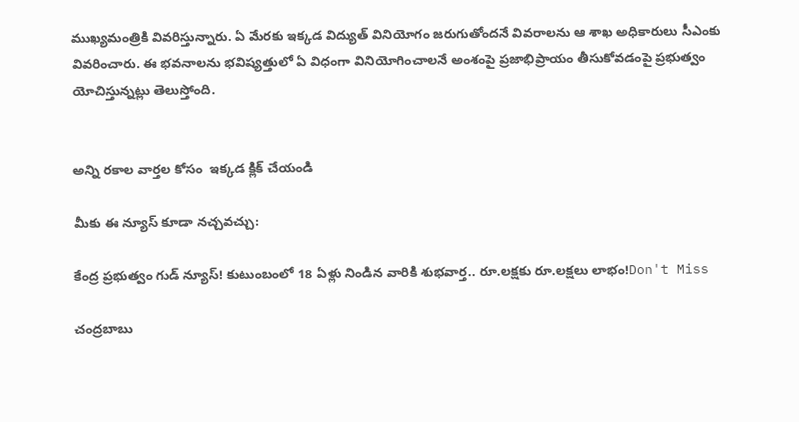ముఖ్యమంత్రికి వివరిస్తున్నారు. ఏ మేరకు ఇక్కడ విద్యుత్ వినియోగం జరుగుతోందనే వివరాలను ఆ శాఖ అధికారులు సీఎంకు వివరించారు. ఈ భవనాలను భవిష్యత్తులో ఏ విధంగా వినియోగించాలనే అంశంపై ప్రజాభిప్రాయం తీసుకోవడంపై ప్రభుత్వం యోచిస్తున్నట్లు తెలుస్తోంది.


అన్ని రకాల వార్తల కోసం  ఇక్కడ క్లిక్ చేయండి

మీకు ఈ న్యూస్ కూడా నచ్చవచ్చు:

కేంద్ర ప్రభుత్వం గుడ్ న్యూస్! కుటుంబంలో 18 ఏళ్లు నిండిన వారికి శుభవార్త.. రూ.లక్షకు రూ.లక్షలు లాభం!Don't Miss

చంద్రబాబు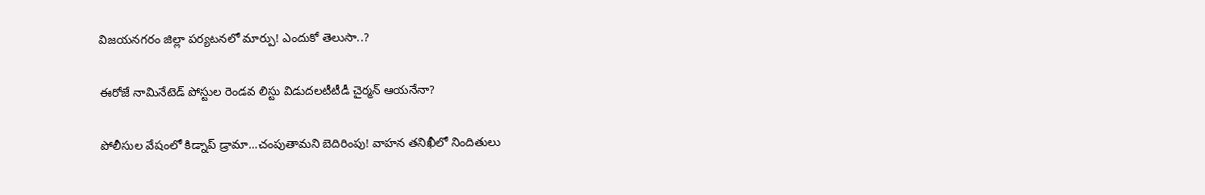విజయనగరం జిల్లా పర్యటనలో మార్పు! ఎందుకో తెలుసా..?

ఈరోజే నామినేటెడ్ పోస్టుల రెండవ లిస్టు విడుదలటీటీడీ చైర్మన్ ఆయనేనా?

పోలీసుల వేషంలో కిడ్నాప్ డ్రామా...చంపుతామని బెదిరింపు! వాహన తనిఖీలో నిందితులు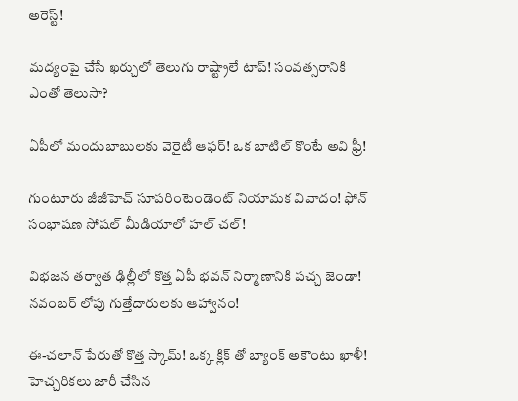అరెస్ట్!

మద్యంపై చేసే ఖర్చులో తెలుగు రాష్ట్రాలే టాప్! సంవత్సరానికి ఎంతో తెలుసా?

ఏపీలో మందుబాబులకు వెరైటీ ఆఫర్! ఒక బాటిల్ కొంటే అవి ఫ్రీ!

గుంటూరు జీజీహెచ్ సూపరింటెండెంట్ నియామక వివాదం! ఫోన్ సంభాషణ సోషల్ మీడియాలో హల్ చల్!

విభజన తర్వాత ఢిల్లీలో కొత్త ఏపీ భవన్ నిర్మాణానికి పచ్చ జెండా! నవంబర్ లోపు గుత్తేదారులకు ఆహ్వానం!

ఈ-చలాన్‌ పేరుతో కొత్త స్కామ్‌! ఒక్క క్లిక్ తో బ్యాంక్ అకౌంటు ఖాళీ! హెచ్చరికలు జారీ చేసిన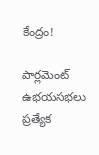కేంద్రం!

పార్లమెంట్ ఉభయసభలు ప్రత్యేక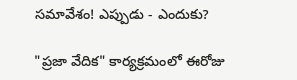సమావేశం! ఎప్పుడు - ఎందుకు?

"ప్రజా వేదిక" కార్యక్రమంలో ఈరోజు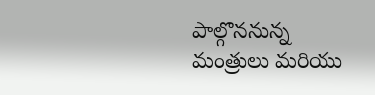పాల్గొననున్న మంత్రులు మరియు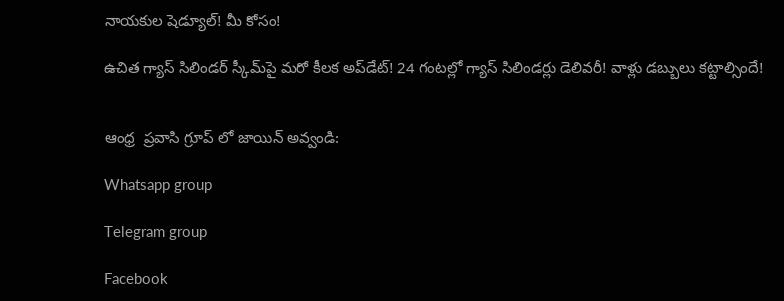నాయకుల షెడ్యూల్! మీ కోసం!

ఉచిత గ్యాస్ సిలిండర్ స్కీమ్‌పై మరో కీలక అప్‌డేట్! 24 గంటల్లో గ్యాస్ సిలిండర్లు డెలివరీ! వాళ్లు డబ్బులు కట్టాల్సిందే!


ఆంధ్ర  ప్రవాసి గ్రూప్ లో జాయిన్ అవ్వండి:

Whatsapp group

Telegram group

Facebook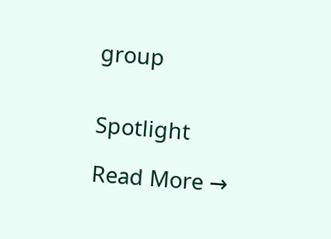group


Spotlight

Read More →